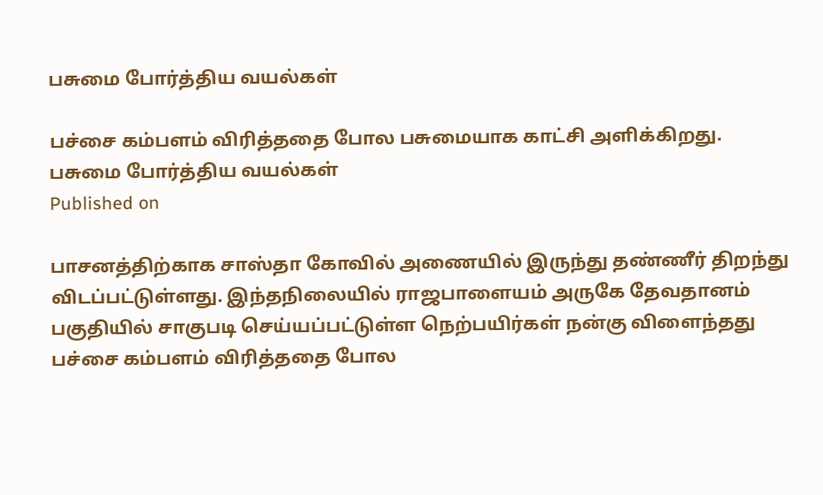பசுமை போர்த்திய வயல்கள்

பச்சை கம்பளம் விரித்ததை போல பசுமையாக காட்சி அளிக்கிறது.
பசுமை போர்த்திய வயல்கள்
Published on

பாசனத்திற்காக சாஸ்தா கோவில் அணையில் இருந்து தண்ணீர் திறந்து விடப்பட்டுள்ளது. இந்தநிலையில் ராஜபாளையம் அருகே தேவதானம் பகுதியில் சாகுபடி செய்யப்பட்டுள்ள நெற்பயிர்கள் நன்கு விளைந்தது பச்சை கம்பளம் விரித்ததை போல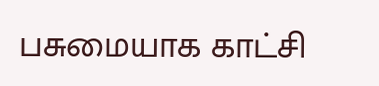பசுமையாக காட்சி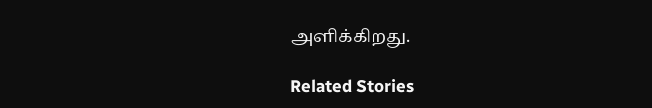அளிக்கிறது.

Related Stories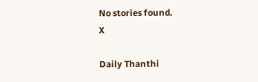No stories found.
X

Daily Thanthi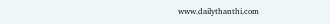www.dailythanthi.com